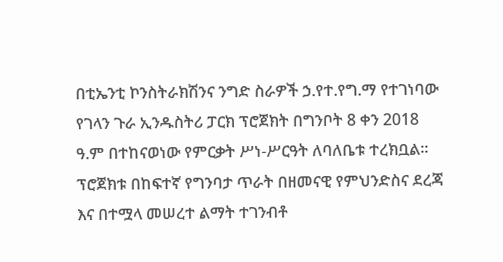በቲኤንቲ ኮንስትራክሽንና ንግድ ስራዎች ኃ.የተ.የግ.ማ የተገነባው የገላን ጉራ ኢንዱስትሪ ፓርክ ፕሮጀክት በግንቦት 8 ቀን 2018 ዓ.ም በተከናወነው የምርቃት ሥነ-ሥርዓት ለባለቤቱ ተረክቧል።
ፕሮጀክቱ በከፍተኛ የግንባታ ጥራት በዘመናዊ የምህንድስና ደረጃ እና በተሟላ መሠረተ ልማት ተገንብቶ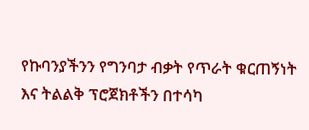የኩባንያችንን የግንባታ ብቃት የጥራት ቁርጠኝነት እና ትልልቅ ፕሮጀክቶችን በተሳካ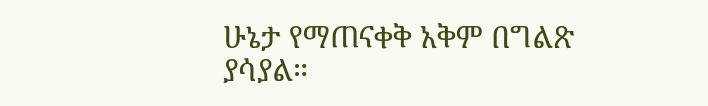ሁኔታ የማጠናቀቅ አቅም በግልጽ ያሳያል።